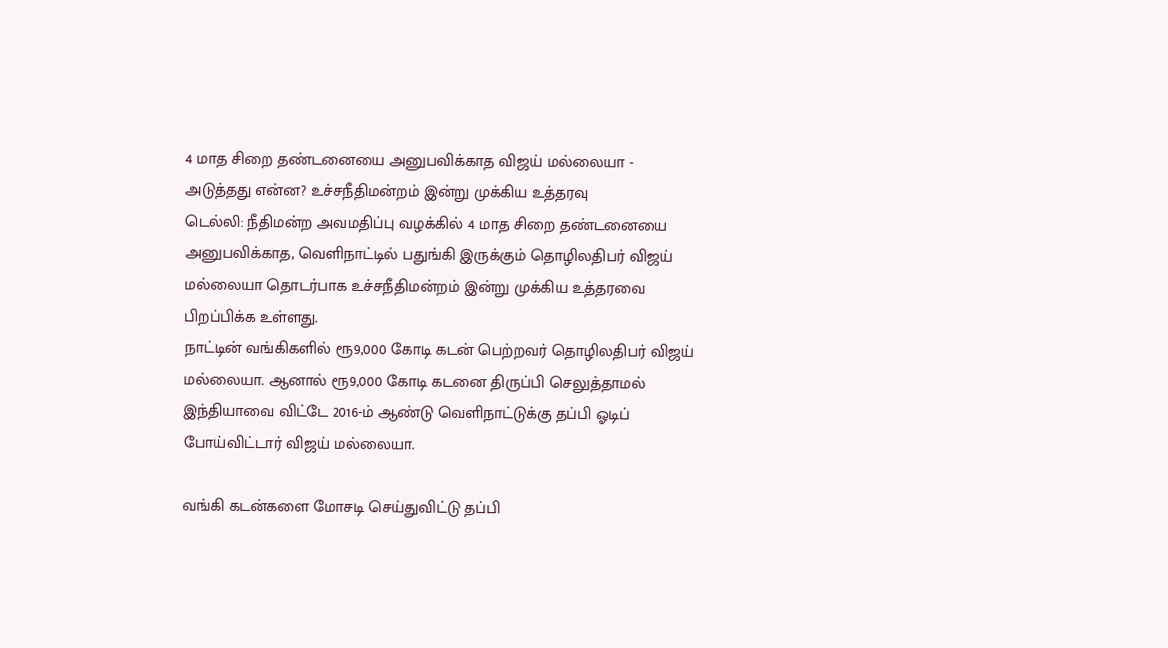4 மாத சிறை தண்டனையை அனுபவிக்காத விஜய் மல்லையா - அடுத்தது என்ன? உச்சநீதிமன்றம் இன்று முக்கிய உத்தரவு
டெல்லி: நீதிமன்ற அவமதிப்பு வழக்கில் 4 மாத சிறை தண்டனையை அனுபவிக்காத, வெளிநாட்டில் பதுங்கி இருக்கும் தொழிலதிபர் விஜய் மல்லையா தொடர்பாக உச்சநீதிமன்றம் இன்று முக்கிய உத்தரவை பிறப்பிக்க உள்ளது.
நாட்டின் வங்கிகளில் ரூ9,000 கோடி கடன் பெற்றவர் தொழிலதிபர் விஜய் மல்லையா. ஆனால் ரூ9,000 கோடி கடனை திருப்பி செலுத்தாமல் இந்தியாவை விட்டே 2016-ம் ஆண்டு வெளிநாட்டுக்கு தப்பி ஓடிப் போய்விட்டார் விஜய் மல்லையா.

வங்கி கடன்களை மோசடி செய்துவிட்டு தப்பி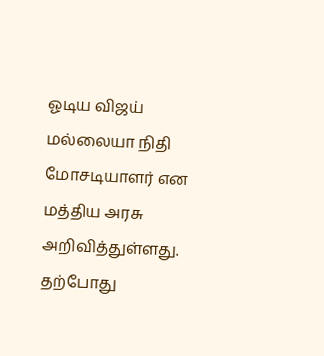ஓடிய விஜய் மல்லையா நிதி மோசடியாளர் என மத்திய அரசு அறிவித்துள்ளது. தற்போது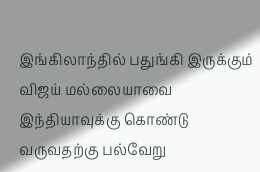இங்கிலாந்தில் பதுங்கி இருக்கும் விஜய் மல்லையாவை இந்தியாவுக்கு கொண்டு வருவதற்கு பல்வேறு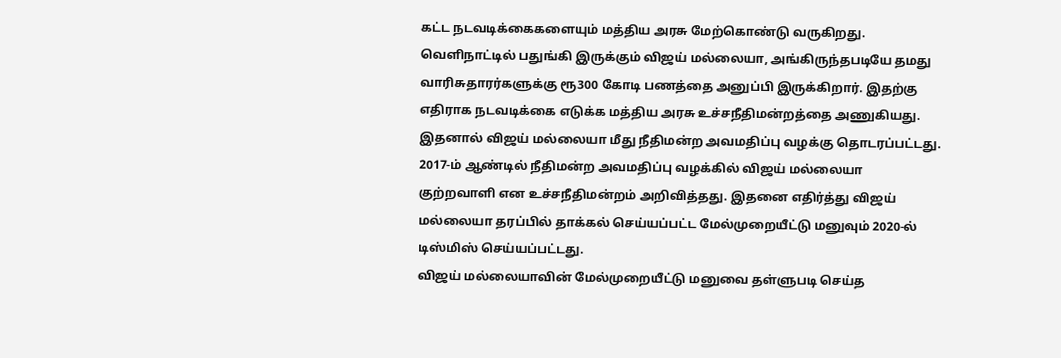கட்ட நடவடிக்கைகளையும் மத்திய அரசு மேற்கொண்டு வருகிறது.
வெளிநாட்டில் பதுங்கி இருக்கும் விஜய் மல்லையா, அங்கிருந்தபடியே தமது வாரிசுதாரர்களுக்கு ரூ300 கோடி பணத்தை அனுப்பி இருக்கிறார். இதற்கு எதிராக நடவடிக்கை எடுக்க மத்திய அரசு உச்சநீதிமன்றத்தை அணுகியது. இதனால் விஜய் மல்லையா மீது நீதிமன்ற அவமதிப்பு வழக்கு தொடரப்பட்டது. 2017-ம் ஆண்டில் நீதிமன்ற அவமதிப்பு வழக்கில் விஜய் மல்லையா குற்றவாளி என உச்சநீதிமன்றம் அறிவித்தது. இதனை எதிர்த்து விஜய் மல்லையா தரப்பில் தாக்கல் செய்யப்பட்ட மேல்முறையீட்டு மனுவும் 2020-ல் டிஸ்மிஸ் செய்யப்பட்டது.
விஜய் மல்லையாவின் மேல்முறையீட்டு மனுவை தள்ளுபடி செய்த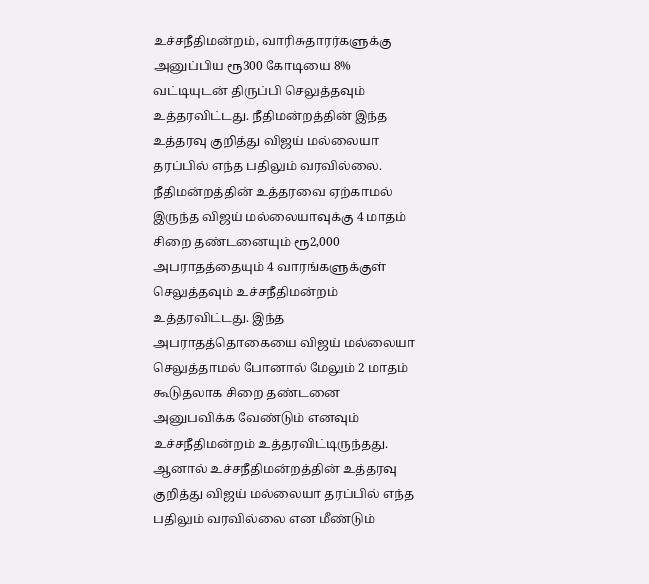உச்சநீதிமன்றம், வாரிசுதாரர்களுக்கு அனுப்பிய ரூ300 கோடியை 8% வட்டியுடன் திருப்பி செலுத்தவும் உத்தரவிட்டது. நீதிமன்றத்தின் இந்த உத்தரவு குறித்து விஜய் மல்லையா தரப்பில் எந்த பதிலும் வரவில்லை. நீதிமன்றத்தின் உத்தரவை ஏற்காமல் இருந்த விஜய் மல்லையாவுக்கு 4 மாதம் சிறை தண்டனையும் ரூ2,000 அபராதத்தையும் 4 வாரங்களுக்குள் செலுத்தவும் உச்சநீதிமன்றம் உத்தரவிட்டது. இந்த அபராதத்தொகையை விஜய் மல்லையா செலுத்தாமல் போனால் மேலும் 2 மாதம் கூடுதலாக சிறை தண்டனை அனுபவிக்க வேண்டும் எனவும் உச்சநீதிமன்றம் உத்தரவிட்டிருந்தது.
ஆனால் உச்சநீதிமன்றத்தின் உத்தரவு குறித்து விஜய் மல்லையா தரப்பில் எந்த பதிலும் வரவில்லை என மீண்டும்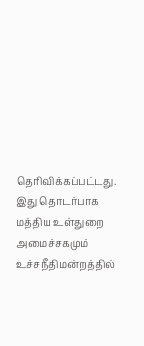தெரிவிக்கப்பட்டது. இது தொடர்பாக மத்திய உள்துறை அமைச்சகமும் உச்சநீதிமன்றத்தில்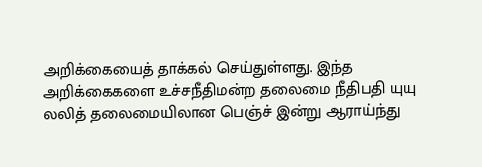அறிக்கையைத் தாக்கல் செய்துள்ளது. இந்த அறிக்கைகளை உச்சநீதிமன்ற தலைமை நீதிபதி யுயு லலித் தலைமையிலான பெஞ்ச் இன்று ஆராய்ந்து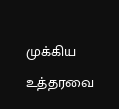முக்கிய உத்தரவை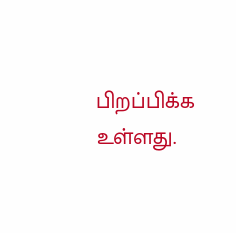பிறப்பிக்க உள்ளது.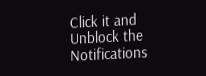Click it and Unblock the Notifications